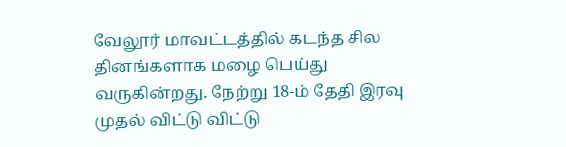வேலூர் மாவட்டத்தில் கடந்த சில தினங்களாக மழை பெய்து வருகின்றது. நேற்று 18-ம் தேதி இரவு முதல் விட்டு விட்டு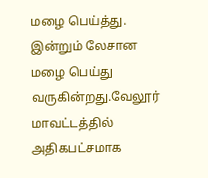மழை பெய்த்து. இன்றும் லேசான மழை பெய்து வருகின்றது.வேலூர் மாவட்டத்தில் அதிகபட்சமாக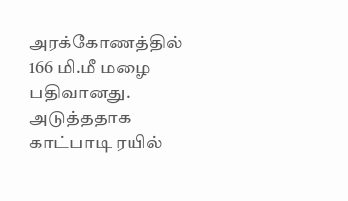அரக்கோணத்தில் 166 மி.மீ மழை பதிவானது. அடுத்ததாக காட்பாடி ரயில்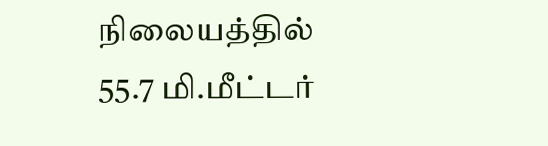நிலையத்தில் 55.7 மி.மீட்டர்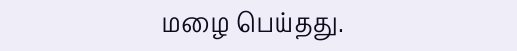மழை பெய்தது.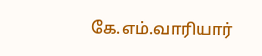கே.எம்.வாரியார்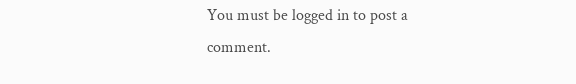You must be logged in to post a comment.